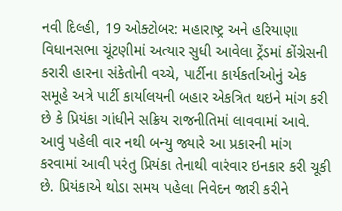નવી દિલ્હી, 19 ઓક્ટોબર: મહારાષ્ટ્ર અને હરિયાણા વિધાનસભા ચૂંટણીમાં અત્યાર સુધી આવેલા ટ્રેંડમાં કોંગ્રેસની કરારી હારના સંકેતોની વચ્ચે, પાર્ટીના કાર્યકર્તાઓનું એક સમૂહે અત્રે પાર્ટી કાર્યાલયની બહાર એકત્રિત થઇને માંગ કરી છે કે પ્રિયંકા ગાંધીને સક્રિય રાજનીતિમાં લાવવામાં આવે.
આવું પહેલી વાર નથી બન્યુ જ્યારે આ પ્રકારની માંગ કરવામાં આવી પરંતુ પ્રિયંકા તેનાથી વારંવાર ઇનકાર કરી ચૂકી છે. પ્રિયંકાએ થોડા સમય પહેલા નિવેદન જારી કરીને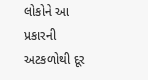લોકોને આ પ્રકારની અટકળોથી દૂર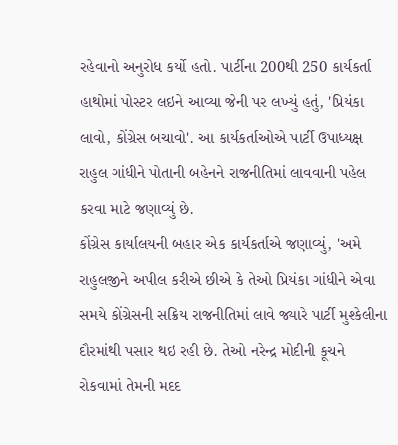રહેવાનો અનુરોધ કર્યો હતો. પાર્ટીના 200થી 250 કાર્યકર્તા હાથોમાં પોસ્ટર લઇને આવ્યા જેની પર લખ્યું હતું, 'પ્રિયંકા લાવો, કોંગ્રેસ બચાવો'. આ કાર્યકર્તાઓએ પાર્ટી ઉપાધ્યક્ષ રાહુલ ગાંધીને પોતાની બહેનને રાજનીતિમાં લાવવાની પહેલ કરવા માટે જણાવ્યું છે.
કોંગ્રેસ કાર્યાલયની બહાર એક કાર્યકર્તાએ જણાવ્યું, 'અમે રાહુલજીને અપીલ કરીએ છીએ કે તેઓ પ્રિયંકા ગાંધીને એવા સમયે કોંગ્રેસની સક્રિય રાજનીતિમાં લાવે જ્યારે પાર્ટી મુશ્કેલીના દૌરમાંથી પસાર થઇ રહી છે. તેઓ નરેન્દ્ર મોદીની કૂચને રોકવામાં તેમની મદદ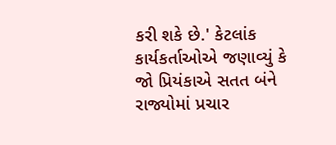કરી શકે છે.' કેટલાંક કાર્યકર્તાઓએ જણાવ્યું કે જો પ્રિયંકાએ સતત બંને રાજ્યોમાં પ્રચાર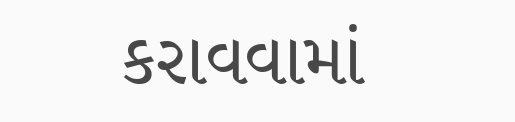કરાવવામાં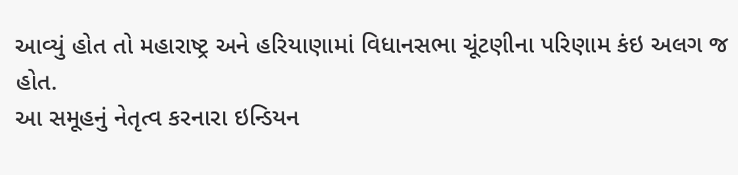આવ્યું હોત તો મહારાષ્ટ્ર અને હરિયાણામાં વિધાનસભા ચૂંટણીના પરિણામ કંઇ અલગ જ હોત.
આ સમૂહનું નેતૃત્વ કરનારા ઇન્ડિયન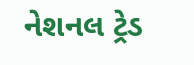નેશનલ ટ્રેડ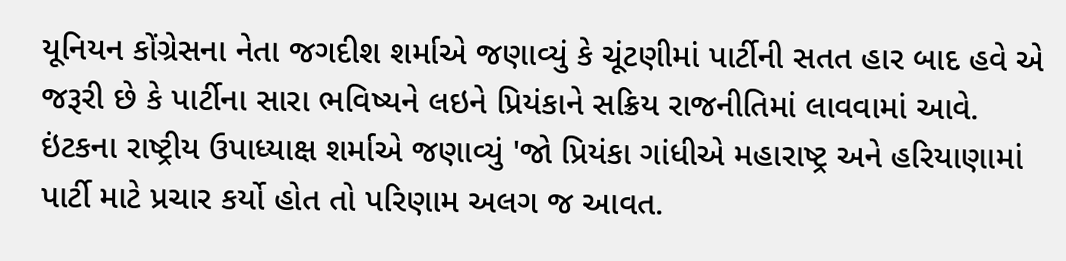યૂનિયન કોંગ્રેસના નેતા જગદીશ શર્માએ જણાવ્યું કે ચૂંટણીમાં પાર્ટીની સતત હાર બાદ હવે એ જરૂરી છે કે પાર્ટીના સારા ભવિષ્યને લઇને પ્રિયંકાને સક્રિય રાજનીતિમાં લાવવામાં આવે. ઇંટકના રાષ્ટ્રીય ઉપાધ્યાક્ષ શર્માએ જણાવ્યું 'જો પ્રિયંકા ગાંધીએ મહારાષ્ટ્ર અને હરિયાણામાં પાર્ટી માટે પ્રચાર કર્યો હોત તો પરિણામ અલગ જ આવત.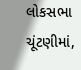લોકસભા ચૂંટણીમાં,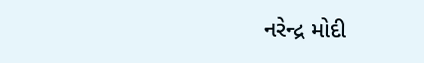નરેન્દ્ર મોદી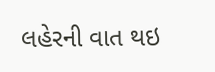લહેરની વાત થઇ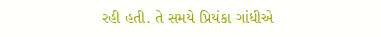રહી હતી. તે સમયે પ્રિયંકા ગાંધીએ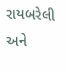રાયબરેલી અને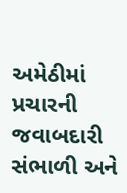અમેઠીમાં પ્રચારની જવાબદારી સંભાળી અને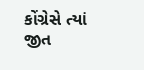કોંગ્રેસે ત્યાં જીત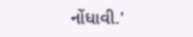નોંધાવી.'